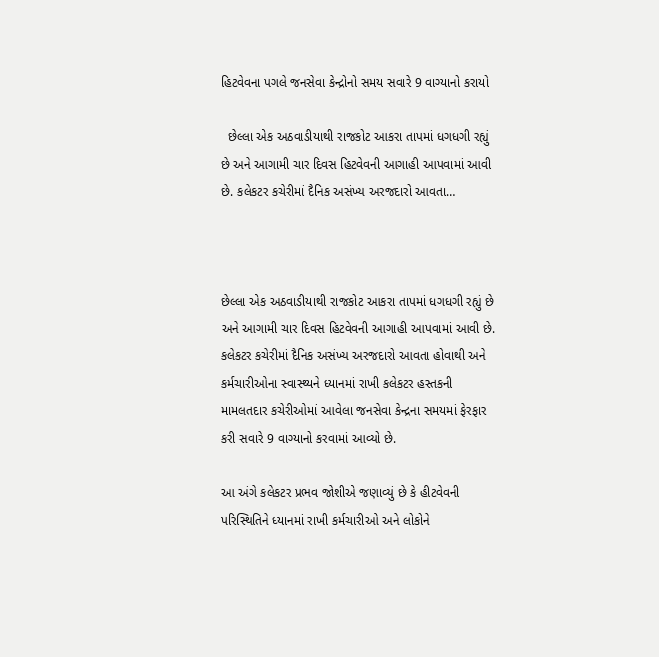હિટવેવના પગલે જનસેવા કેન્દ્રોનો સમય સવારે 9 વાગ્યાનો કરાયો

  છેલ્લા એક અઠવાડીયાથી રાજકોટ આકરા તાપમાં ધગધગી રહ્યું છે અને આગામી ચાર દિવસ હિટવેવની આગાહી આપવામાં આવી છે. કલેકટર કચેરીમાં દૈનિક અસંખ્ય અરજદારો આવતા…



છેલ્લા એક અઠવાડીયાથી રાજકોટ આકરા તાપમાં ધગધગી રહ્યું છે અને આગામી ચાર દિવસ હિટવેવની આગાહી આપવામાં આવી છે. કલેકટર કચેરીમાં દૈનિક અસંખ્ય અરજદારો આવતા હોવાથી અને કર્મચારીઓના સ્વાસ્થ્યને ધ્યાનમાં રાખી કલેકટર હસ્તકની મામલતદાર કચેરીઓમાં આવેલા જનસેવા કેન્દ્રના સમયમાં ફેરફાર કરી સવારે 9 વાગ્યાનો કરવામાં આવ્યો છે.

આ અંગે કલેકટર પ્રભવ જોશીએ જણાવ્યું છે કે હીટવેવની પરિસ્થિતિને ધ્યાનમાં રાખી કર્મચારીઓ અને લોકોને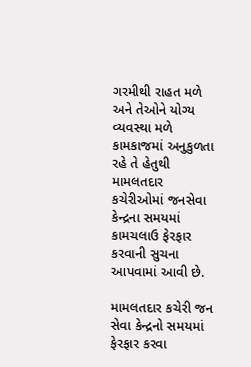ગરમીથી રાહત મળે અને તેઓને યોગ્ય વ્યવસ્થા મળે કામકાજમાં અનુકુળતા રહે તે હેતુથી મામલતદાર કચેરીઓમાં જનસેવા કેન્દ્રના સમયમાં કામચલાઉ ફેરફાર કરવાની સુચના આપવામાં આવી છે.

મામલતદાર કચેરી જન સેવા કેન્દ્રનો સમયમાં ફેરફાર કરવા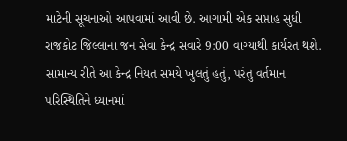માટેની સૂચનાઓ આપવામાં આવી છે. આગામી એક સપ્તાહ સુધી રાજકોટ જિલ્લાના જન સેવા કેન્દ્ર સવારે 9:00 વાગ્યાથી કાર્યરત થશે. સામાન્ય રીતે આ કેન્દ્ર નિયત સમયે ખુલતું હતું, પરંતુ વર્તમાન પરિસ્થિતિને ધ્યાનમાં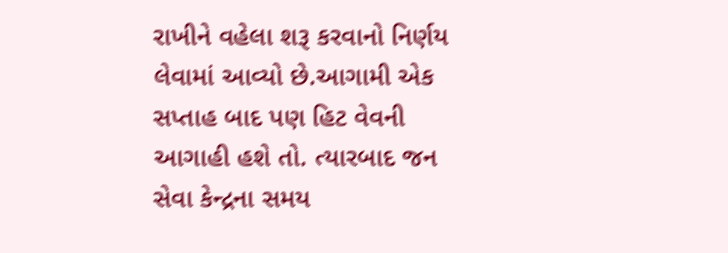રાખીને વહેલા શરૂ કરવાનો નિર્ણય લેવામાં આવ્યો છે.આગામી એક સપ્તાહ બાદ પણ હિટ વેવની આગાહી હશે તો. ત્યારબાદ જન સેવા કેન્દ્રના સમય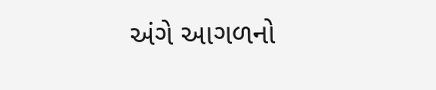અંગે આગળનો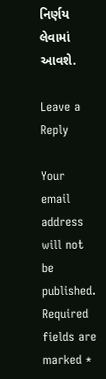નિર્ણય લેવામાં આવશે.

Leave a Reply

Your email address will not be published. Required fields are marked *